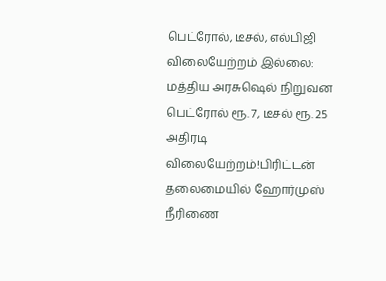பெட்ரோல், டீசல், எல்பிஜி விலையேற்றம் இல்லை: மத்திய அரசுஷெல் நிறுவன பெட்ரோல் ரூ. 7, டீசல் ரூ. 25 அதிரடி விலையேற்றம்!பிரிட்டன் தலைமையில் ஹோர்முஸ் நீரிணை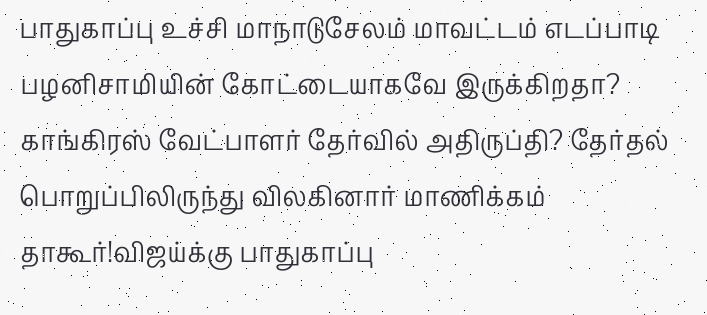பாதுகாப்பு உச்சி மாநாடுசேலம் மாவட்டம் எடப்பாடி பழனிசாமியின் கோட்டையாகவே இருக்கிறதா? காங்கிரஸ் வேட்பாளர் தேர்வில் அதிருப்தி? தேர்தல் பொறுப்பிலிருந்து விலகினார் மாணிக்கம் தாகூர்!விஜய்க்கு பாதுகாப்பு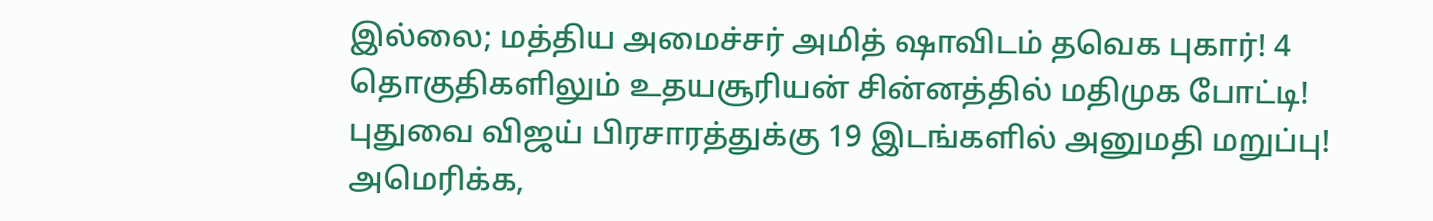இல்லை; மத்திய அமைச்சர் அமித் ஷாவிடம் தவெக புகார்! 4 தொகுதிகளிலும் உதயசூரியன் சின்னத்தில் மதிமுக போட்டி! புதுவை விஜய் பிரசாரத்துக்கு 19 இடங்களில் அனுமதி மறுப்பு! அமெரிக்க,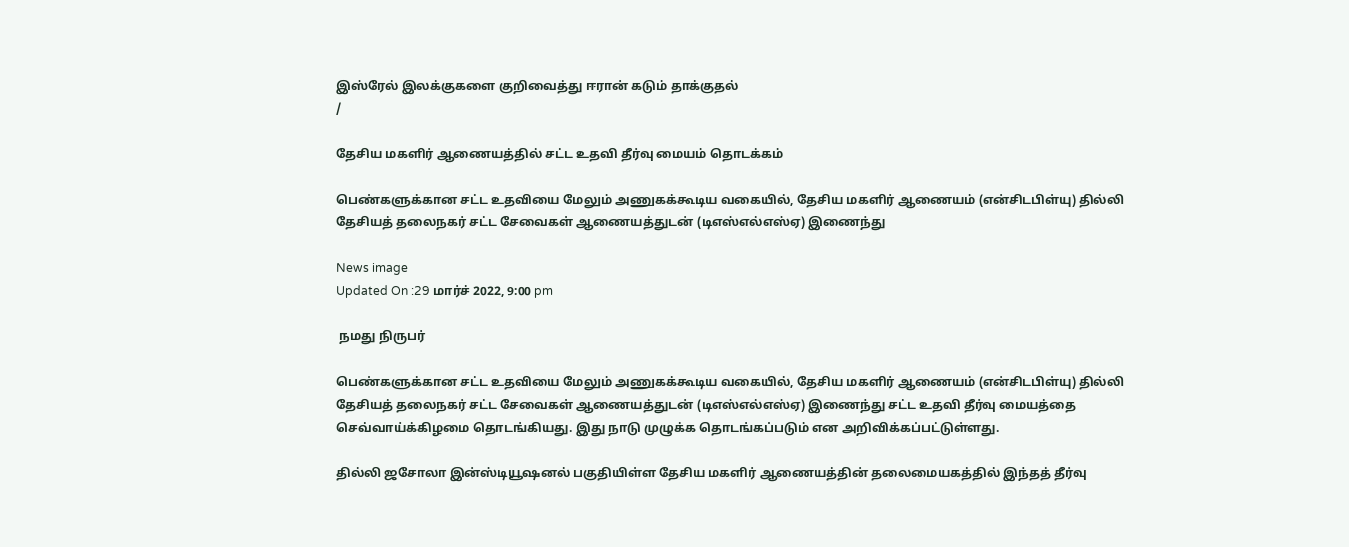இஸ்ரேல் இலக்குகளை குறிவைத்து ஈரான் கடும் தாக்குதல்
/

தேசிய மகளிர் ஆணையத்தில் சட்ட உதவி தீர்வு மையம் தொடக்கம்

பெண்களுக்கான சட்ட உதவியை மேலும் அணுகக்கூடிய வகையில், தேசிய மகளிர் ஆணையம் (என்சிடபிள்யு) தில்லி தேசியத் தலைநகர் சட்ட சேவைகள் ஆணையத்துடன் (டிஎஸ்எல்எஸ்ஏ) இணைந்து

News image
Updated On :29 மார்ச் 2022, 9:00 pm

 நமது நிருபர்

பெண்களுக்கான சட்ட உதவியை மேலும் அணுகக்கூடிய வகையில், தேசிய மகளிர் ஆணையம் (என்சிடபிள்யு) தில்லி தேசியத் தலைநகர் சட்ட சேவைகள் ஆணையத்துடன் (டிஎஸ்எல்எஸ்ஏ) இணைந்து சட்ட உதவி தீர்வு மையத்தை செவ்வாய்க்கிழமை தொடங்கியது. இது நாடு முழுக்க தொடங்கப்படும் என அறிவிக்கப்பட்டுள்ளது.

தில்லி ஜசோலா இன்ஸ்டியூஷனல் பகுதியிள்ள தேசிய மகளிர் ஆணையத்தின் தலைமையகத்தில் இந்தத் தீர்வு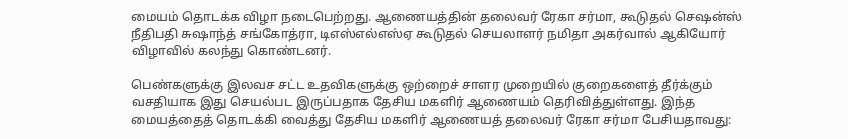மையம் தொடக்க விழா நடைபெற்றது. ஆணையத்தின் தலைவர் ரேகா சர்மா, கூடுதல் செஷன்ஸ் நீதிபதி சுஷாந்த் சங்கோத்ரா, டிஎஸ்எல்எஸ்ஏ கூடுதல் செயலாளர் நமிதா அகர்வால் ஆகியோர் விழாவில் கலந்து கொண்டனர்.

பெண்களுக்கு இலவச சட்ட உதவிகளுக்கு ஒற்றைச் சாளர முறையில் குறைகளைத் தீர்க்கும் வசதியாக இது செயல்பட இருப்பதாக தேசிய மகளிர் ஆணையம் தெரிவித்துள்ளது. இந்த மையத்தைத் தொடக்கி வைத்து தேசிய மகளிர் ஆணையத் தலைவர் ரேகா சர்மா பேசியதாவது: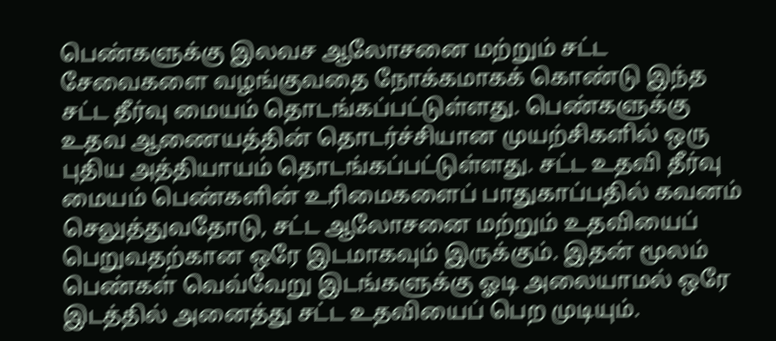பெண்களுக்கு இலவச ஆலோசனை மற்றும் சட்ட சேவைகளை வழங்குவதை நோக்கமாகக் கொண்டு இந்த சட்ட தீர்வு மையம் தொடங்கப்பட்டுள்ளது. பெண்களுக்கு உதவ ஆணையத்தின் தொடர்ச்சியான முயற்சிகளில் ஒரு புதிய அத்தியாயம் தொடங்கப்பட்டுள்ளது. சட்ட உதவி தீர்வு மையம் பெண்களின் உரிமைகளைப் பாதுகாப்பதில் கவனம் செலுத்துவதோடு, சட்ட ஆலோசனை மற்றும் உதவியைப் பெறுவதற்கான ஒரே இடமாகவும் இருக்கும். இதன் மூலம் பெண்கள் வெவ்வேறு இடங்களுக்கு ஓடி அலையாமல் ஒரே இடத்தில் அனைத்து சட்ட உதவியைப் பெற முடியும்.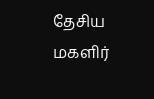தேசிய மகளிர்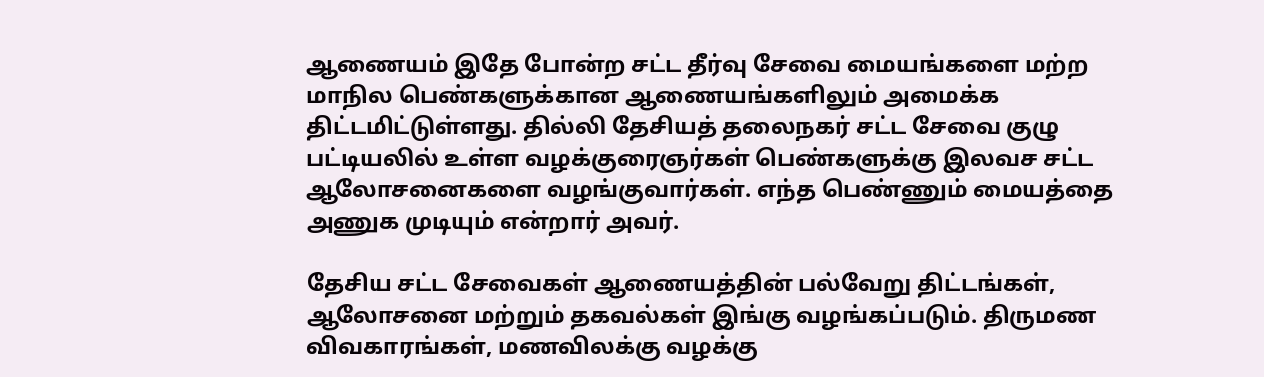ஆணையம் இதே போன்ற சட்ட தீர்வு சேவை மையங்களை மற்ற மாநில பெண்களுக்கான ஆணையங்களிலும் அமைக்க திட்டமிட்டுள்ளது. தில்லி தேசியத் தலைநகர் சட்ட சேவை குழு பட்டியலில் உள்ள வழக்குரைஞர்கள் பெண்களுக்கு இலவச சட்ட ஆலோசனைகளை வழங்குவார்கள். எந்த பெண்ணும் மையத்தை அணுக முடியும் என்றார் அவர்.

தேசிய சட்ட சேவைகள் ஆணையத்தின் பல்வேறு திட்டங்கள், ஆலோசனை மற்றும் தகவல்கள் இங்கு வழங்கப்படும். திருமண விவகாரங்கள், மணவிலக்கு வழக்கு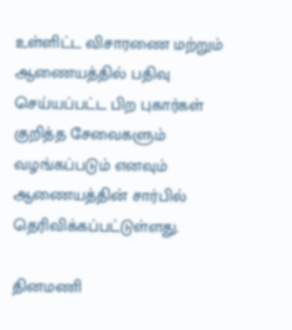உள்ளிட்ட விசாரணை மற்றும் ஆணையத்தில் பதிவு செய்யப்பட்ட பிற புகார்கள் குறித்த சேவைகளும் வழங்கப்படும் எனவும் ஆணையத்தின் சார்பில் தெரிவிக்கப்பட்டுள்ளது.

தினமணி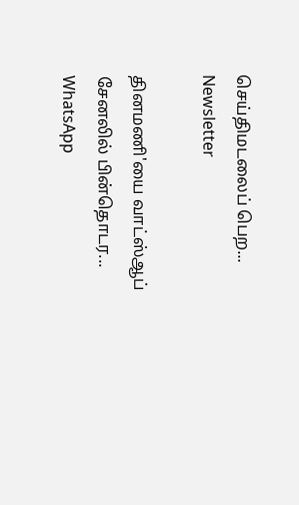செய்திமடலைப் பெற... Newsletter

தினமணி'யை வாட்ஸ்ஆப் சேனலில் பின்தொடர... WhatsApp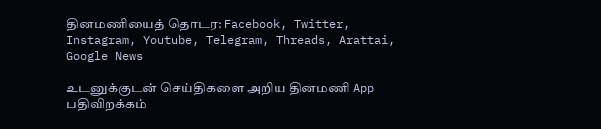தினமணியைத் தொடர: Facebook, Twitter, Instagram, Youtube, Telegram, Threads, Arattai, Google News

உடனுக்குடன் செய்திகளை அறிய தினமணி App பதிவிறக்கம்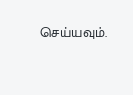செய்யவும்.